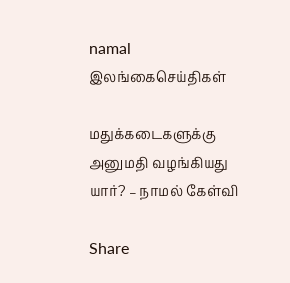namal
இலங்கைசெய்திகள்

மதுக்கடைகளுக்கு அனுமதி வழங்கியது யார்? – நாமல் கேள்வி

Share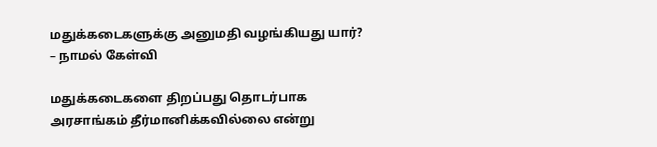மதுக்கடைகளுக்கு அனுமதி வழங்கியது யார்? – நாமல் கேள்வி

மதுக்கடைகளை திறப்பது தொடர்பாக அரசாங்கம் தீர்மானிக்கவில்லை என்று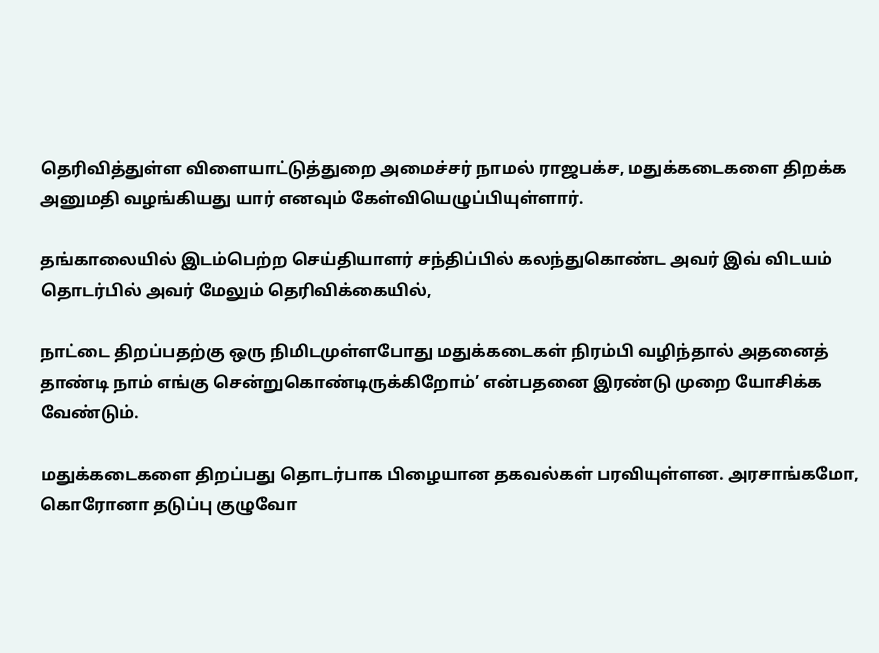தெரிவித்துள்ள விளையாட்டுத்துறை அமைச்சர் நாமல் ராஜபக்ச, மதுக்கடைகளை திறக்க அனுமதி வழங்கியது யார் எனவும் கேள்வியெழுப்பியுள்ளார்.

தங்காலையில் இடம்பெற்ற செய்தியாளர் சந்திப்பில் கலந்துகொண்ட அவர் இவ் விடயம் தொடர்பில் அவர் மேலும் தெரிவிக்கையில்,

நாட்டை திறப்பதற்கு ஒரு நிமிடமுள்ளபோது மதுக்கடைகள் நிரம்பி வழிந்தால் அதனைத் தாண்டி நாம் எங்கு சென்றுகொண்டிருக்கிறோம்’ என்பதனை இரண்டு முறை யோசிக்க வேண்டும்.

மதுக்கடைகளை திறப்பது தொடர்பாக பிழையான தகவல்கள் பரவியுள்ளன. அரசாங்கமோ, கொரோனா தடுப்பு குழுவோ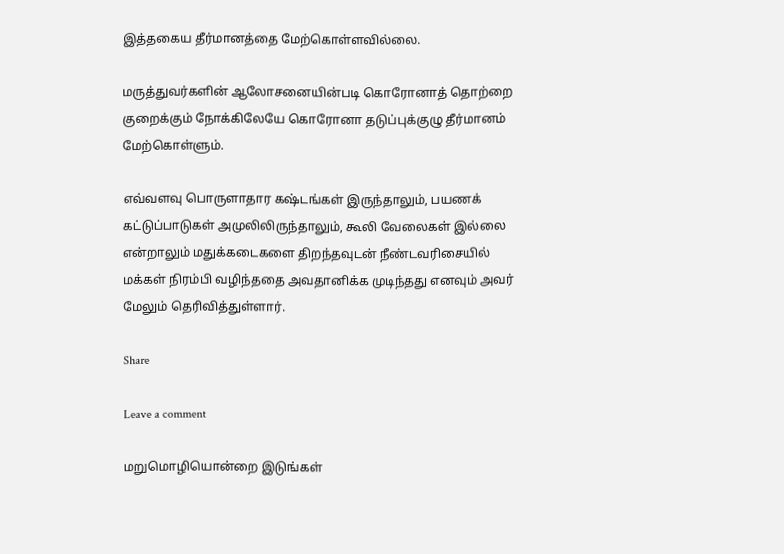இத்தகைய தீர்மானத்தை மேற்கொள்ளவில்லை.

மருத்துவர்களின் ஆலோசனையின்படி கொரோனாத் தொற்றை குறைக்கும் நோக்கிலேயே கொரோனா தடுப்புக்குழு தீர்மானம் மேற்கொள்ளும்.

எவ்வளவு பொருளாதார கஷ்டங்கள் இருந்தாலும், பயணக் கட்டுப்பாடுகள் அமுலிலிருந்தாலும், கூலி வேலைகள் இல்லை என்றாலும் மதுக்கடைகளை திறந்தவுடன் நீண்டவரிசையில் மக்கள் நிரம்பி வழிந்ததை அவதானிக்க முடிந்தது எனவும் அவர் மேலும் தெரிவித்துள்ளார்.

Share

Leave a comment

மறுமொழியொன்றை இடுங்கள்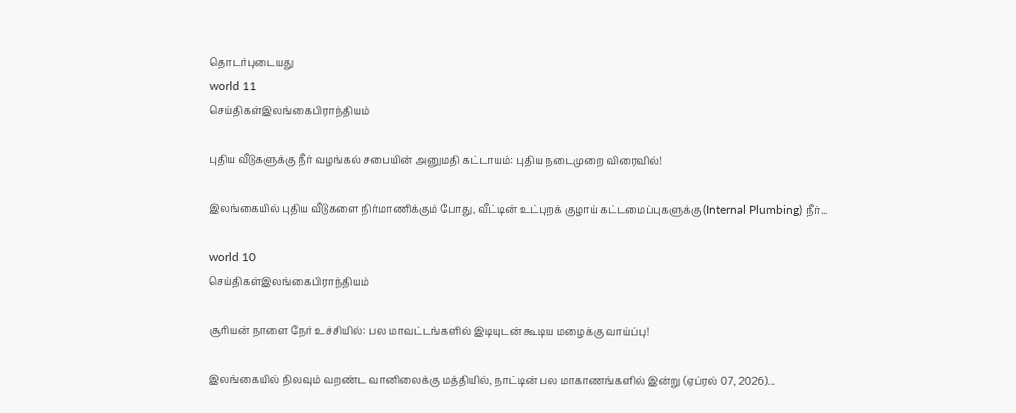தொடர்புடையது
world 11
செய்திகள்இலங்கைபிராந்தியம்

புதிய வீடுகளுக்கு நீர் வழங்கல் சபையின் அனுமதி கட்டாயம்: புதிய நடைமுறை விரைவில்!

இலங்கையில் புதிய வீடுகளை நிர்மாணிக்கும் போது, வீட்டின் உட்புறக் குழாய் கட்டமைப்புகளுக்கு (Internal Plumbing) நீர்...

world 10
செய்திகள்இலங்கைபிராந்தியம்

சூரியன் நாளை நேர் உச்சியில்: பல மாவட்டங்களில் இடியுடன் கூடிய மழைக்கு வாய்ப்பு!

இலங்கையில் நிலவும் வறண்ட வானிலைக்கு மத்தியில், நாட்டின் பல மாகாணங்களில் இன்று (ஏப்ரல் 07, 2026)...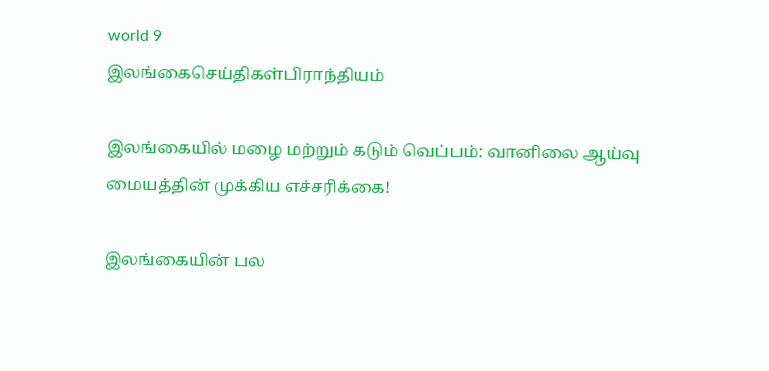world 9
இலங்கைசெய்திகள்பிராந்தியம்

இலங்கையில் மழை மற்றும் கடும் வெப்பம்: வானிலை ஆய்வு மையத்தின் முக்கிய எச்சரிக்கை!

இலங்கையின் பல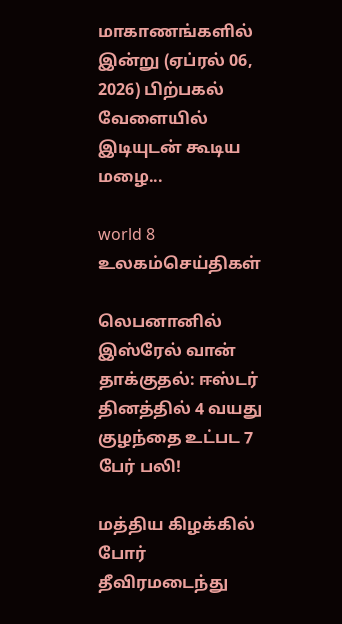மாகாணங்களில் இன்று (ஏப்ரல் 06, 2026) பிற்பகல் வேளையில் இடியுடன் கூடிய மழை...

world 8
உலகம்செய்திகள்

லெபனானில் இஸ்ரேல் வான் தாக்குதல்: ஈஸ்டர் தினத்தில் 4 வயது குழந்தை உட்பட 7 பேர் பலி!

மத்திய கிழக்கில் போர் தீவிரமடைந்து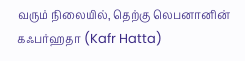வரும் நிலையில், தெற்கு லெபனானின் கஃபர்ஹதா (Kafr Hatta)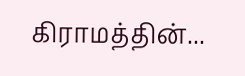கிராமத்தின்...